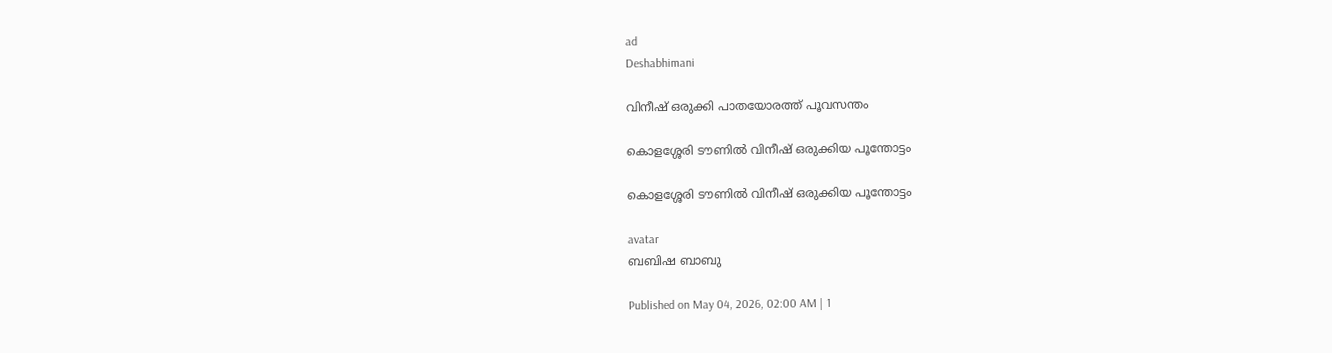ad
Deshabhimani

വിനീഷ് ഒരുക്കി പാതയോരത്ത്‌ പൂവസന്തം

കൊളശ്ശേരി ടൗണിൽ വിനീഷ് ഒരുക്കിയ പൂന്തോട്ടം

കൊളശ്ശേരി ടൗണിൽ വിനീഷ് ഒരുക്കിയ പൂന്തോട്ടം

avatar
ബബിഷ ബാബു

Published on May 04, 2026, 02:00 AM | 1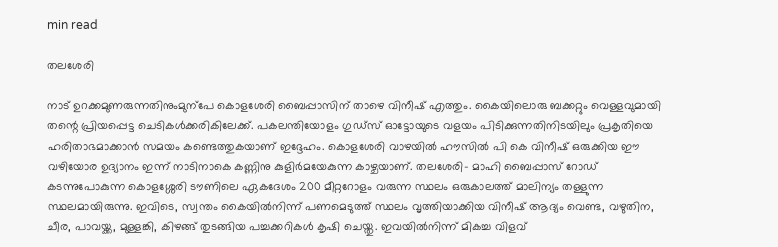min read

തലശേരി

നാട് ഉറക്കമുണരുന്നതിനുംമുന്പേ കൊളശേരി ബൈപ്പാസിന് താഴെ വിനീഷ് എത്തും. കൈയിലൊരു ബക്കറ്റും വെള്ളവുമായി തന്റെ പ്രിയപ്പെട്ട ചെടികൾക്കരികിലേക്ക്. പകലന്തിയോളം ഗുഡ്സ് ഓട്ടോയുടെ വളയം പിടിക്കുന്നതിനിടയിലും പ്രകൃതിയെ ഹരിതാഭമാക്കാൻ സമയം കണ്ടെത്തുകയാണ് ഇദ്ദേഹം. കൊളശേരി വാഴയിൽ ഹൗസിൽ പി കെ വിനീഷ് ഒരുക്കിയ ഈ വഴിയോര ഉദ്യാനം ഇന്ന് നാടിനാകെ കണ്ണിനു കുളിർമയേകുന്ന കാഴ്ചയാണ്. തലശേരി- മാഹി ബൈപ്പാസ് റോഡ് കടന്നുപോകുന്ന കൊളശ്ശേരി ടൗണിലെ ഏകദേശം 200 മീറ്ററോളം വരുന്ന സ്ഥലം ഒരുകാലത്ത് മാലിന്യം തള്ളുന്ന സ്ഥലമായിരുന്നു. ഇവിടെ, സ്വന്തം കൈയിൽനിന്ന് പണമെടുത്ത് സ്ഥലം വൃത്തിയാക്കിയ വിനീഷ് ആദ്യം വെണ്ട, വഴുതിന, ചീര, പാവയ്ക്ക, മുള്ളങ്കി, കിഴങ്ങ് തുടങ്ങിയ പച്ചക്കറികൾ കൃഷി ചെയ്തു. ഇവയിൽനിന്ന് മികച്ച വിളവ്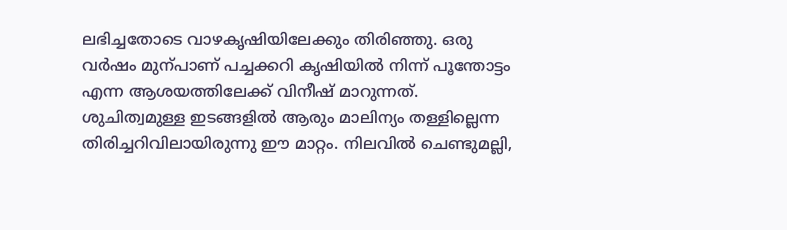ലഭിച്ചതോടെ വാഴകൃഷിയിലേക്കും തിരിഞ്ഞു. ഒരു വർഷം മുന്പാണ് പച്ചക്കറി കൃഷിയിൽ നിന്ന് പൂന്തോട്ടം എന്ന ആശയത്തിലേക്ക് വിനീഷ് മാറുന്നത്. ശുചിത്വമുള്ള ഇടങ്ങളിൽ ആരും മാലിന്യം തള്ളില്ലെന്ന തിരിച്ചറിവിലായിരുന്നു ഈ മാറ്റം. നിലവിൽ ചെണ്ടുമല്ലി,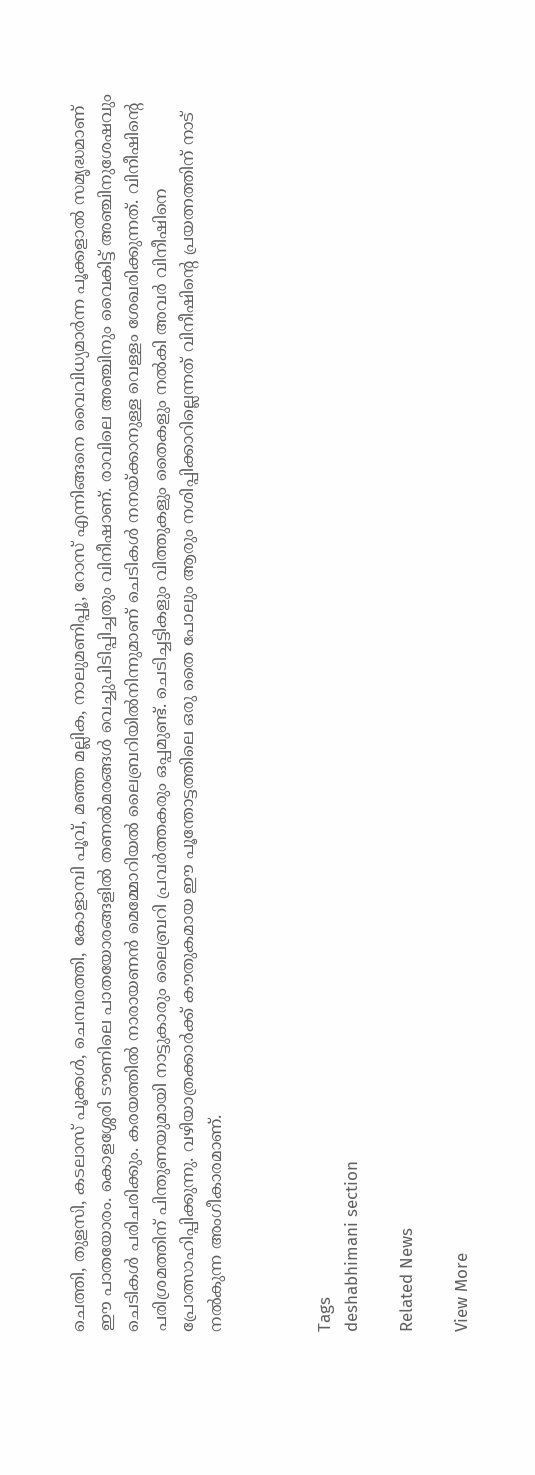ചെത്തി, തുളസി, കടലാസ് പൂക്കൾ, ചെമ്പരത്തി, കോളാമ്പി പൂവ്, മഞ്ഞ മല്ലിക, നാലുമണിപ്പൂ, റോസ് എന്നിങ്ങനെ വൈവിധ്യമാർന്ന പൂക്കളാൽ സമൃദ്ധമാണ് ഈ പാതയോരം. കൊളശ്ശേരി ടൗണിലെ പാതയോരങ്ങളിൽ തണൽമരങ്ങൾ വെച്ചുപിടിപ്പിച്ചതും വിനീഷാണ്. രാവിലെ അഞ്ചിനും വൈകിട്ട് അഞ്ചിനുശേഷവും ചെടികൾ പരിചരിക്കും. കരയത്തിൽ നാരായണൻ മെമ്മോറിയൽ ലൈബ്രറിയിൽനിന്നുമാണ് ചെടികൾ നനയ്ക്കാനുള്ള വെള്ളം ശേഖരിക്കുന്നത്. വിനീഷിന്റെ പരിശ്രമത്തിന് പിന്തുണയുമായി നാട്ടുകാരും ലൈബ്രറി പ്രവർത്തകരും ഒപ്പമുണ്ട്. ചെടിച്ചട്ടികളും വിത്തുകളും തൈകളും നൽകി അവർ വിനീഷിനെ പ്രോത്സാഹിപ്പിക്കുന്നു. വഴിയാത്രക്കാർക്ക് കൗതുകമായ ഈ പൂന്തോട്ടത്തിലെ ഒരു തൈ പോലും ആരും നശിപ്പിക്കാറില്ലെന്നത് വിനീഷിന്റെ പ്രയത്നത്തിന് നാട് നൽകുന്ന അംഗീകാരമാണ്.



Tags
deshabhimani section

Related News

View More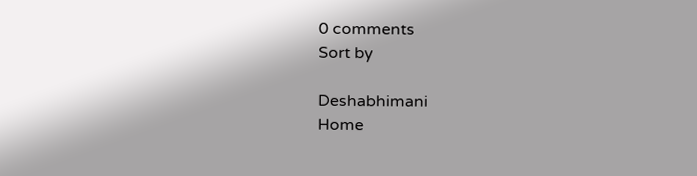0 comments
Sort by

Deshabhimani
Home